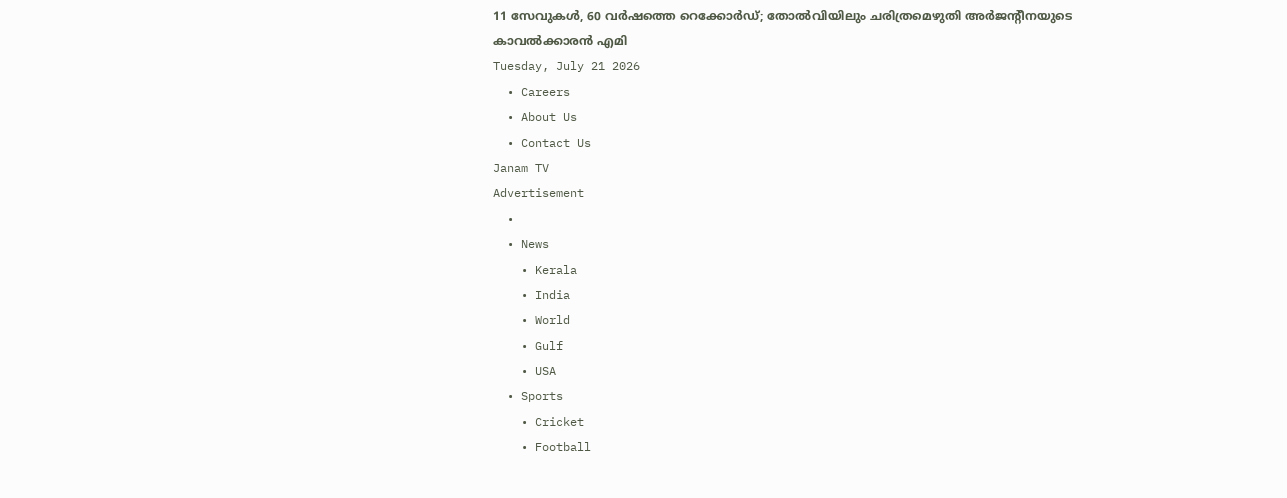11 സേവുകള്‍, 60 വര്‍ഷത്തെ റെക്കോര്‍ഡ്; തോല്‍വിയിലും ചരിത്രമെഴുതി അര്‍ജന്റീനയുടെ കാവല്‍ക്കാരന്‍ എമി
Tuesday, July 21 2026
  • Careers
  • About Us
  • Contact Us
Janam TV
Advertisement
  •
  • News
    • Kerala
    • India
    • World
    • Gulf
    • USA
  • Sports
    • Cricket
    • Football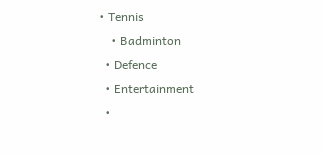• Tennis
    • Badminton
  • Defence
  • Entertainment
  •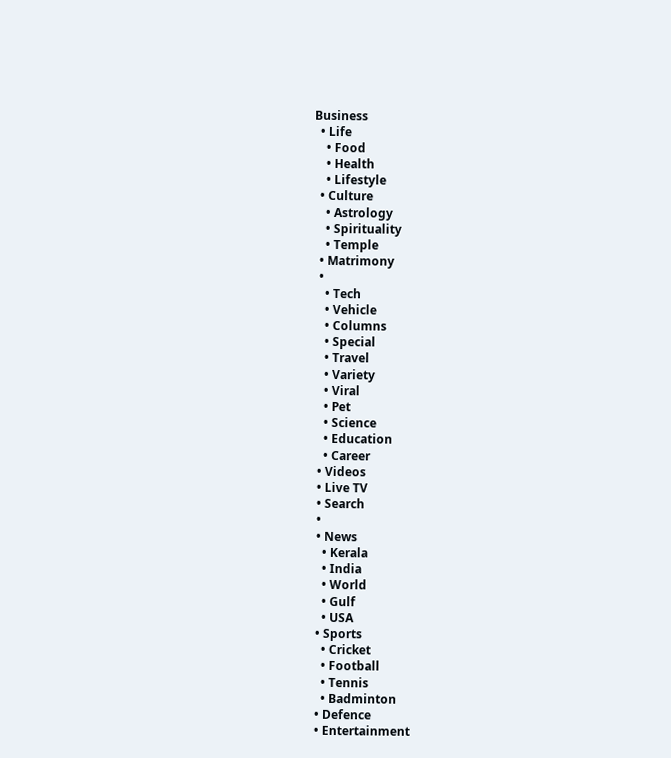Business
  • Life
    • Food
    • Health
    • Lifestyle
  • Culture
    • Astrology
    • Spirituality
    • Temple
  • Matrimony
  •
    • Tech
    • Vehicle
    • Columns
    • Special
    • Travel
    • Variety
    • Viral
    • Pet
    • Science
    • Education
    • Career
  • Videos
  • Live TV
  • Search
  •
  • News
    • Kerala
    • India
    • World
    • Gulf
    • USA
  • Sports
    • Cricket
    • Football
    • Tennis
    • Badminton
  • Defence
  • Entertainment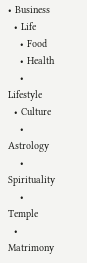• Business
  • Life
    • Food
    • Health
    • Lifestyle
  • Culture
    • Astrology
    • Spirituality
    • Temple
  • Matrimony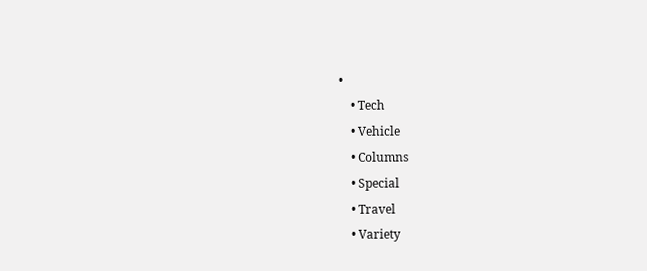•
    • Tech
    • Vehicle
    • Columns
    • Special
    • Travel
    • Variety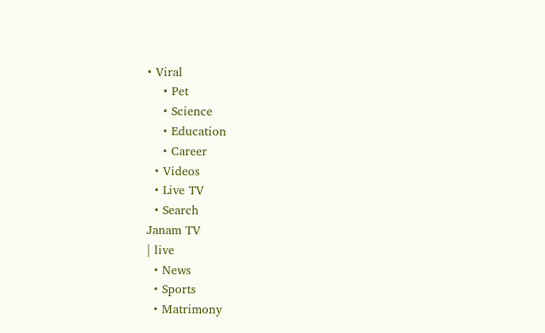• Viral
    • Pet
    • Science
    • Education
    • Career
  • Videos
  • Live TV
  • Search
Janam TV
| live
  • News
  • Sports
  • Matrimony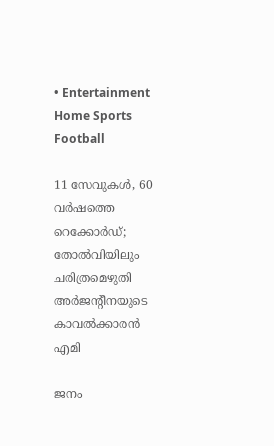• Entertainment
Home Sports Football

11 സേവുകള്‍, 60 വര്‍ഷത്തെ റെക്കോര്‍ഡ്; തോല്‍വിയിലും ചരിത്രമെഴുതി അര്‍ജന്റീനയുടെ കാവല്‍ക്കാരന്‍ എമി

ജനം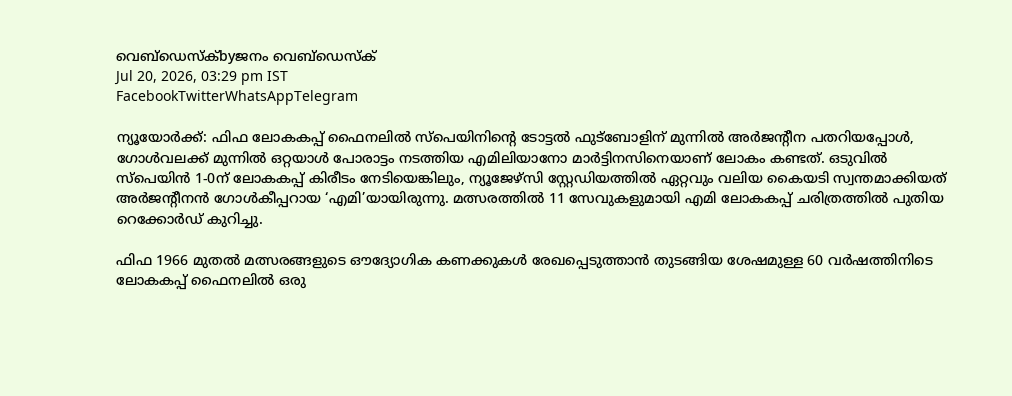വെബ്‌ഡെസ്ക്byജനം വെബ്‌ഡെസ്ക്
Jul 20, 2026, 03:29 pm IST
FacebookTwitterWhatsAppTelegram

ന്യൂയോര്‍ക്ക്: ഫിഫ ലോകകപ്പ് ഫൈനലില്‍ സ്‌പെയിനിന്റെ ടോട്ടല്‍ ഫുട്‌ബോളിന് മുന്നില്‍ അര്‍ജന്റീന പതറിയപ്പോള്‍, ഗോള്‍വലക്ക് മുന്നില്‍ ഒറ്റയാള്‍ പോരാട്ടം നടത്തിയ എമിലിയാനോ മാര്‍ട്ടിനസിനെയാണ് ലോകം കണ്ടത്. ഒടുവില്‍ സ്‌പെയിന്‍ 1-0ന് ലോകകപ്പ് കിരീടം നേടിയെങ്കിലും, ന്യൂജേഴ്സി സ്റ്റേഡിയത്തില്‍ ഏറ്റവും വലിയ കൈയടി സ്വന്തമാക്കിയത് അര്‍ജന്റീനന്‍ ഗോള്‍കീപ്പറായ ‘എമി’യായിരുന്നു. മത്സരത്തില്‍ 11 സേവുകളുമായി എമി ലോകകപ്പ് ചരിത്രത്തില്‍ പുതിയ റെക്കോര്‍ഡ് കുറിച്ചു.

ഫിഫ 1966 മുതല്‍ മത്സരങ്ങളുടെ ഔദ്യോഗിക കണക്കുകള്‍ രേഖപ്പെടുത്താന്‍ തുടങ്ങിയ ശേഷമുള്ള 60 വര്‍ഷത്തിനിടെ ലോകകപ്പ് ഫൈനലില്‍ ഒരു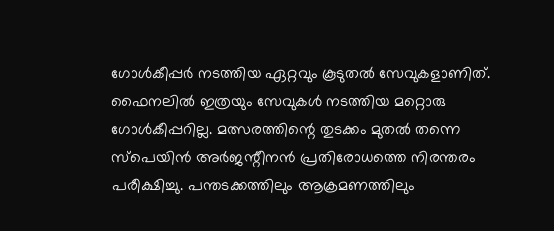ഗോള്‍കീപ്പര്‍ നടത്തിയ ഏറ്റവും കൂടുതല്‍ സേവുകളാണിത്. ഫൈനലില്‍ ഇത്രയും സേവുകള്‍ നടത്തിയ മറ്റൊരു ഗോള്‍കീപ്പറില്ല. മത്സരത്തിന്റെ തുടക്കം മുതല്‍ തന്നെ സ്‌പെയിന്‍ അര്‍ജന്റീനന്‍ പ്രതിരോധത്തെ നിരന്തരം പരീക്ഷിച്ചു. പന്തടക്കത്തിലും ആക്രമണത്തിലും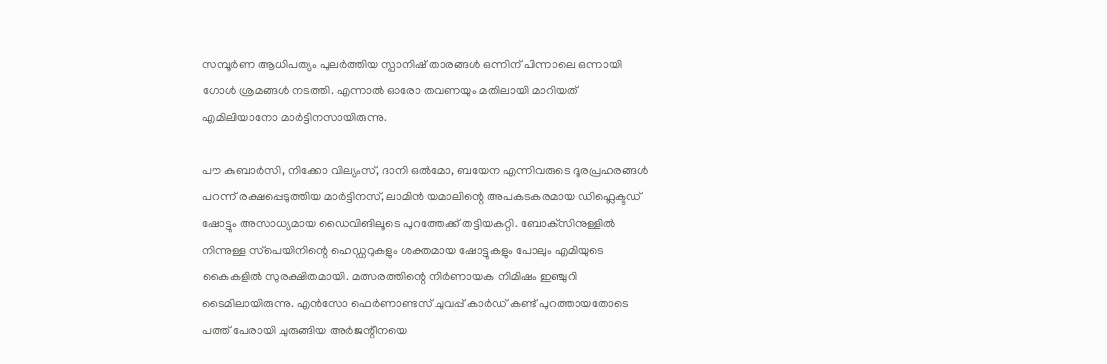സമ്പൂര്‍ണ ആധിപത്യം പുലര്‍ത്തിയ സ്പാനിഷ് താരങ്ങള്‍ ഒന്നിന് പിന്നാലെ ഒന്നായി ഗോള്‍ ശ്രമങ്ങള്‍ നടത്തി. എന്നാല്‍ ഓരോ തവണയും മതിലായി മാറിയത് എമിലിയാനോ മാര്‍ട്ടിനസായിരുന്നു.

പൗ കുബാര്‍സി, നിക്കോ വില്യംസ്, ദാനി ഒല്‍മോ, ബയേന എന്നിവരുടെ ദൂരപ്രഹരങ്ങള്‍ പറന്ന് രക്ഷപ്പെടുത്തിയ മാര്‍ട്ടിനസ്, ലാമിന്‍ യമാലിന്റെ അപകടകരമായ ഡിഫ്ലെക്ടഡ് ഷോട്ടും അസാധ്യമായ ഡൈവിങിലൂടെ പുറത്തേക്ക് തട്ടിയകറ്റി. ബോക്‌സിനുള്ളില്‍ നിന്നുള്ള സ്‌പെയിനിന്റെ ഹെഡ്ഡറുകളും ശക്തമായ ഷോട്ടുകളും പോലും എമിയുടെ കൈകളില്‍ സുരക്ഷിതമായി. മത്സരത്തിന്റെ നിര്‍ണായക നിമിഷം ഇഞ്ചുറി ടൈമിലായിരുന്നു. എന്‍സോ ഫെര്‍ണാണ്ടസ് ചുവപ്പ് കാര്‍ഡ് കണ്ട് പുറത്തായതോടെ പത്ത് പേരായി ചുരുങ്ങിയ അര്‍ജന്റീനയെ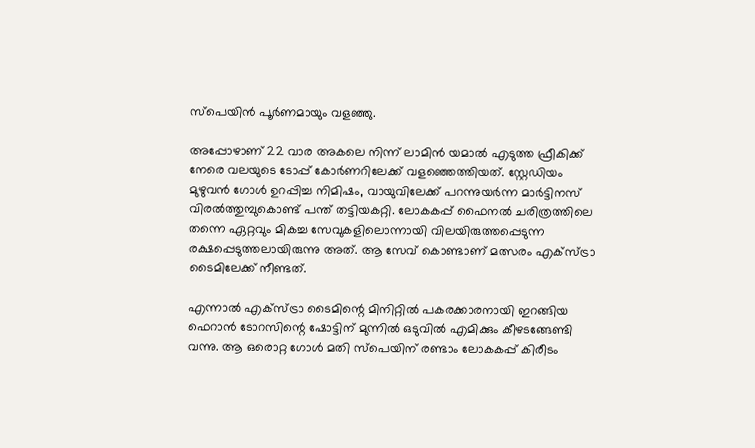സ്‌പെയിന്‍ പൂര്‍ണമായും വളഞ്ഞു.

അപ്പോഴാണ് 22 വാര അകലെ നിന്ന് ലാമിന്‍ യമാല്‍ എടുത്ത ഫ്രീകിക്ക് നേരെ വലയുടെ ടോപ്പ് കോര്‍ണറിലേക്ക് വളഞ്ഞെത്തിയത്. സ്റ്റേഡിയം മുഴുവന്‍ ഗോള്‍ ഉറപ്പിച്ച നിമിഷം, വായുവിലേക്ക് പറന്നുയര്‍ന്ന മാര്‍ട്ടിനസ് വിരല്‍ത്തുമ്പുകൊണ്ട് പന്ത് തട്ടിയകറ്റി. ലോകകപ്പ് ഫൈനല്‍ ചരിത്രത്തിലെ തന്നെ ഏറ്റവും മികച്ച സേവുകളിലൊന്നായി വിലയിരുത്തപ്പെടുന്ന രക്ഷപ്പെടുത്തലായിരുന്നു അത്. ആ സേവ് കൊണ്ടാണ് മത്സരം എക്സ്ട്രാ ടൈമിലേക്ക് നീണ്ടത്.

എന്നാല്‍ എക്സ്ട്രാ ടൈമിന്റെ മിനിറ്റില്‍ പകരക്കാരനായി ഇറങ്ങിയ ഫെറാന്‍ ടോറസിന്റെ ഷോട്ടിന് മുന്നില്‍ ഒടുവില്‍ എമിക്കും കീഴടങ്ങേണ്ടി വന്നു. ആ ഒരൊറ്റ ഗോള്‍ മതി സ്‌പെയിന് രണ്ടാം ലോകകപ്പ് കിരീടം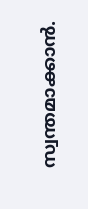സ്വന്തമാക്കാന്‍.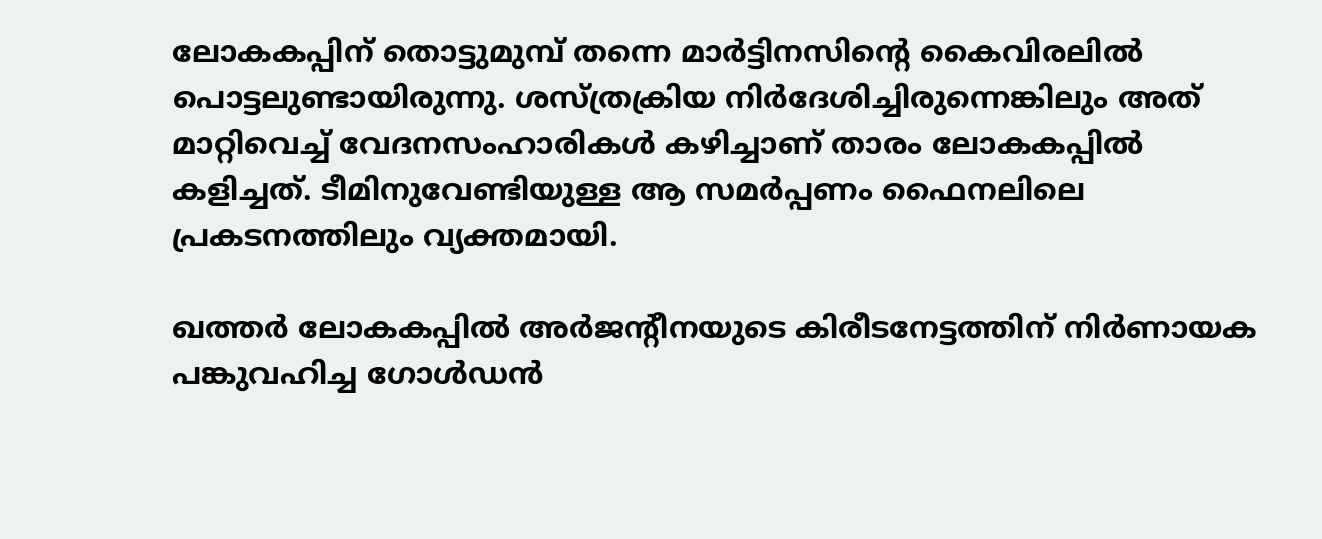ലോകകപ്പിന് തൊട്ടുമുമ്പ് തന്നെ മാര്‍ട്ടിനസിന്റെ കൈവിരലില്‍ പൊട്ടലുണ്ടായിരുന്നു. ശസ്ത്രക്രിയ നിര്‍ദേശിച്ചിരുന്നെങ്കിലും അത് മാറ്റിവെച്ച് വേദനസംഹാരികള്‍ കഴിച്ചാണ് താരം ലോകകപ്പില്‍ കളിച്ചത്. ടീമിനുവേണ്ടിയുള്ള ആ സമര്‍പ്പണം ഫൈനലിലെ പ്രകടനത്തിലും വ്യക്തമായി.

ഖത്തര്‍ ലോകകപ്പില്‍ അര്‍ജന്റീനയുടെ കിരീടനേട്ടത്തിന് നിര്‍ണായക പങ്കുവഹിച്ച ഗോള്‍ഡന്‍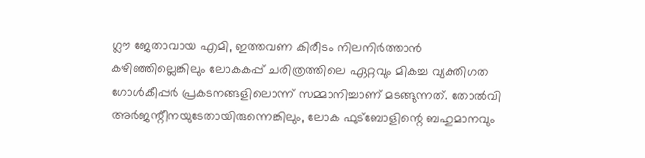ഗ്ലൗ ജേതാവായ എമി, ഇത്തവണ കിരീടം നിലനിര്‍ത്താന്‍ കഴിഞ്ഞില്ലെങ്കിലും ലോകകപ്പ് ചരിത്രത്തിലെ ഏറ്റവും മികച്ച വ്യക്തിഗത ഗോള്‍കീപ്പര്‍ പ്രകടനങ്ങളിലൊന്ന് സമ്മാനിച്ചാണ് മടങ്ങുന്നത്. തോല്‍വി അര്‍ജന്റീനയുടേതായിരുന്നെങ്കിലും, ലോക ഫുട്‌ബോളിന്റെ ബഹുമാനവും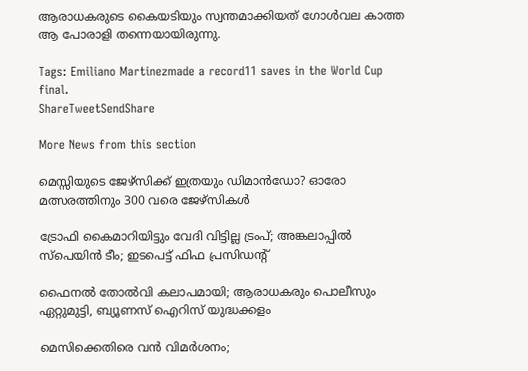ആരാധകരുടെ കൈയടിയും സ്വന്തമാക്കിയത് ഗോള്‍വല കാത്ത ആ പോരാളി തന്നെയായിരുന്നു.

Tags: Emiliano Martinezmade a record11 saves in the World Cup final.
ShareTweetSendShare

More News from this section

മെസ്സിയുടെ ജേഴ്‌സിക്ക് ഇത്രയും ഡിമാന്‍ഡോ? ഓരോ മത്സരത്തിനും 300 വരെ ജേഴ്‌സികള്‍

ട്രോഫി കൈമാറിയിട്ടും വേദി വിട്ടില്ല ട്രംപ്; അങ്കലാപ്പില്‍ സ്പെയിന്‍ ടീം; ഇടപെട്ട് ഫിഫ പ്രസിഡന്റ്

ഫൈനല്‍ തോല്‍വി കലാപമായി; ആരാധകരും പൊലീസും ഏറ്റുമുട്ടി, ബ്യൂണസ് ഐറിസ് യുദ്ധക്കളം

മെസിക്കെതിരെ വന്‍ വിമര്‍ശനം;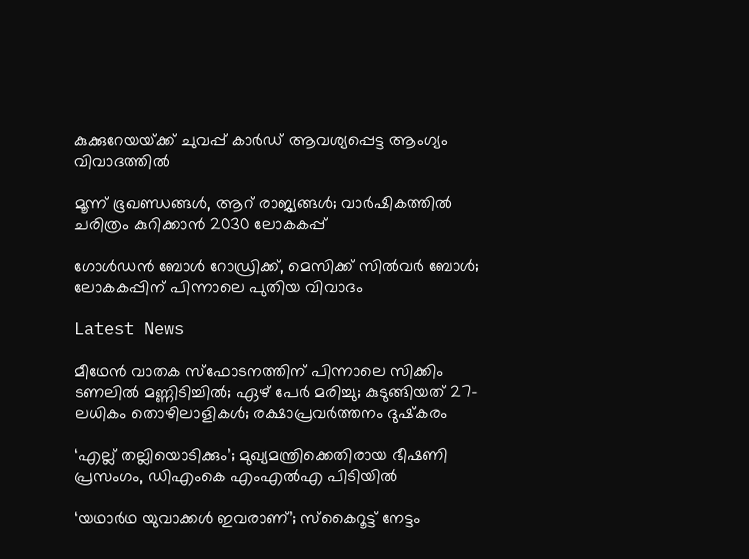കുക്കുറേയയ്‌ക്ക് ചുവപ്പ് കാര്‍ഡ് ആവശ്യപ്പെട്ട ആംഗ്യം വിവാദത്തില്‍

മൂന്ന് ഭൂഖണ്ഡങ്ങള്‍, ആറ് രാജ്യങ്ങള്‍; വാര്‍ഷികത്തില്‍ ചരിത്രം കുറിക്കാന്‍ 2030 ലോകകപ്പ്

ഗോള്‍ഡന്‍ ബോള്‍ റോഡ്രിക്ക്, മെസിക്ക് സില്‍വര്‍ ബോള്‍; ലോകകപ്പിന് പിന്നാലെ പുതിയ വിവാദം

Latest News

മീഥേന്‍ വാതക സ്‌ഫോടനത്തിന് പിന്നാലെ സിക്കിം ടണലില്‍ മണ്ണിടിച്ചില്‍; ഏഴ് പേര്‍ മരിച്ചു; കുടുങ്ങിയത് 27-ലധികം തൊഴിലാളികള്‍; രക്ഷാപ്രവര്‍ത്തനം ദുഷ്‌കരം

‘എല്ല് തല്ലിയൊടിക്കും’; മുഖ്യമന്ത്രിക്കെതിരായ ഭീഷണി പ്രസംഗം, ഡിഎംകെ എംഎല്‍എ പിടിയില്‍

‘യഥാര്‍ഥ യുവാക്കള്‍ ഇവരാണ്’; സ്‌കൈറൂട്ട് നേട്ടം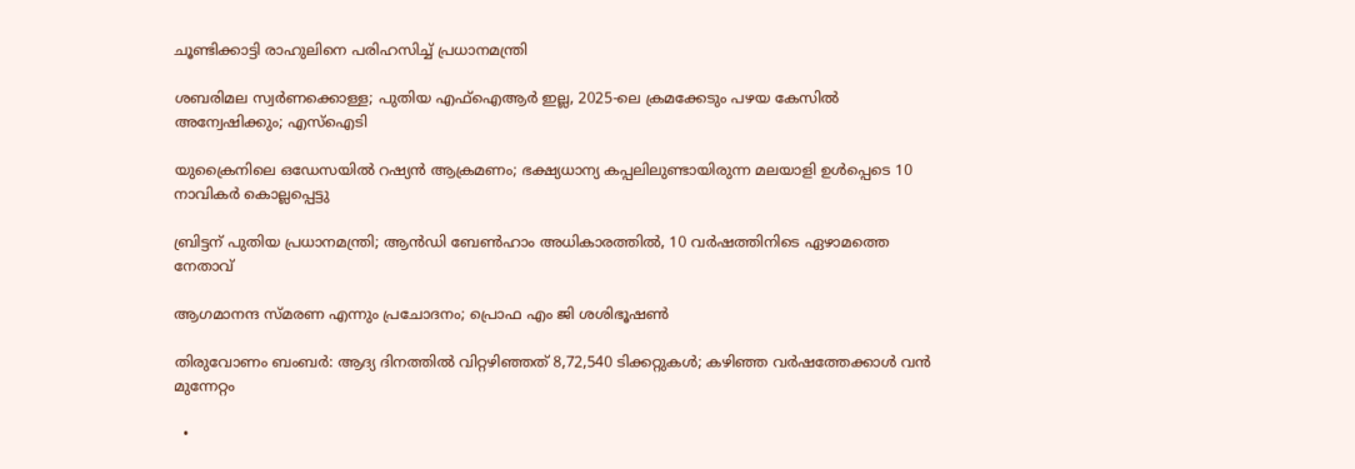ചൂണ്ടിക്കാട്ടി രാഹുലിനെ പരിഹസിച്ച് പ്രധാനമന്ത്രി

ശബരിമല സ്വര്‍ണക്കൊള്ള; പുതിയ എഫ്ഐആര്‍ ഇല്ല, 2025-ലെ ക്രമക്കേടും പഴയ കേസില്‍ അന്വേഷിക്കും; എസ്‌ഐടി

യുക്രൈനിലെ ഒഡേസയില്‍ റഷ്യന്‍ ആക്രമണം; ഭക്ഷ്യധാന്യ കപ്പലിലുണ്ടായിരുന്ന മലയാളി ഉള്‍പ്പെടെ 10 നാവികര്‍ കൊല്ലപ്പെട്ടു

ബ്രിട്ടന് പുതിയ പ്രധാനമന്ത്രി; ആന്‍ഡി ബേണ്‍ഹാം അധികാരത്തില്‍, 10 വര്‍ഷത്തിനിടെ ഏഴാമത്തെ നേതാവ്

ആഗമാനന്ദ സ്മരണ എന്നും പ്രചോദനം; പ്രൊഫ എം ജി ശശിഭൂഷണ്‍

തിരുവോണം ബംബര്‍: ആദ്യ ദിനത്തില്‍ വിറ്റഴിഞ്ഞത് 8,72,540 ടിക്കറ്റുകള്‍; കഴിഞ്ഞ വര്‍ഷത്തേക്കാള്‍ വന്‍ മുന്നേറ്റം

  •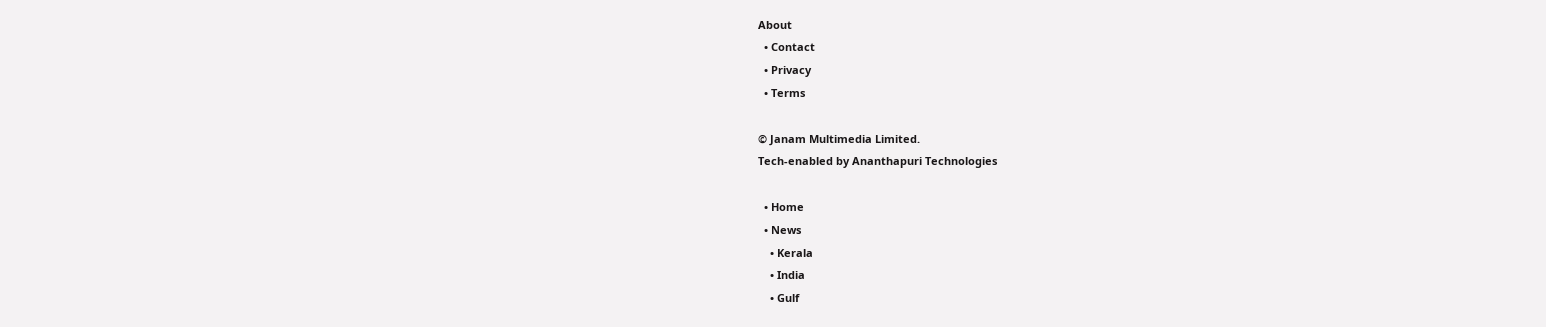About
  • Contact
  • Privacy
  • Terms

© Janam Multimedia Limited.
Tech-enabled by Ananthapuri Technologies

  • Home
  • News
    • Kerala
    • India
    • Gulf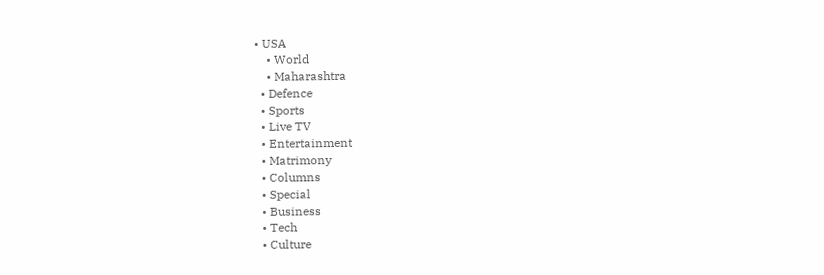• USA
    • World
    • Maharashtra
  • Defence
  • Sports
  • Live TV
  • Entertainment
  • Matrimony
  • Columns
  • Special
  • Business
  • Tech
  • Culture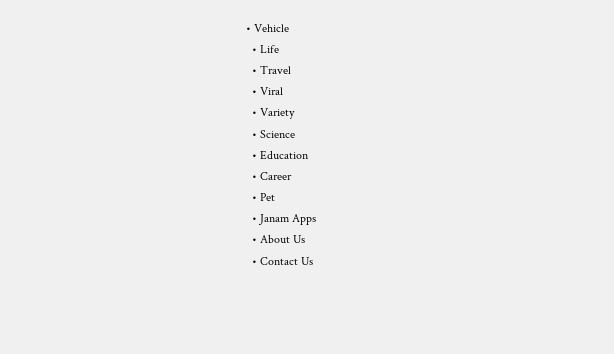• Vehicle
  • Life
  • Travel
  • Viral
  • Variety
  • Science
  • Education
  • Career
  • Pet
  • Janam Apps
  • About Us
  • Contact Us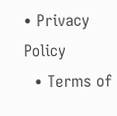• Privacy Policy
  • Terms of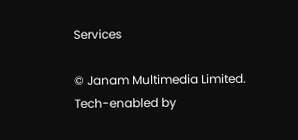Services

© Janam Multimedia Limited.
Tech-enabled by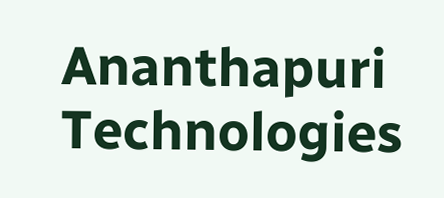Ananthapuri Technologies